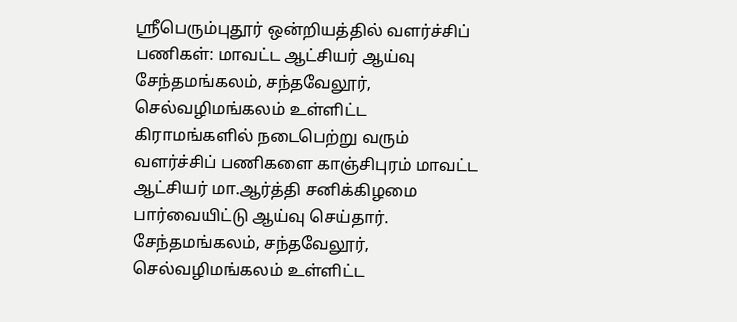ஸ்ரீபெரும்புதூர் ஒன்றியத்தில் வளர்ச்சிப் பணிகள்: மாவட்ட ஆட்சியர் ஆய்வு
சேந்தமங்கலம், சந்தவேலூர், செல்வழிமங்கலம் உள்ளிட்ட கிராமங்களில் நடைபெற்று வரும் வளர்ச்சிப் பணிகளை காஞ்சிபுரம் மாவட்ட ஆட்சியர் மா.ஆர்த்தி சனிக்கிழமை பார்வையிட்டு ஆய்வு செய்தார்.
சேந்தமங்கலம், சந்தவேலூர், செல்வழிமங்கலம் உள்ளிட்ட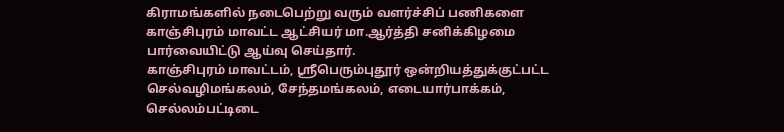கிராமங்களில் நடைபெற்று வரும் வளர்ச்சிப் பணிகளை காஞ்சிபுரம் மாவட்ட ஆட்சியர் மா.ஆர்த்தி சனிக்கிழமை பார்வையிட்டு ஆய்வு செய்தார்.
காஞ்சிபுரம் மாவட்டம், ஸ்ரீபெரும்புதூர் ஒன்றியத்துக்குட்பட்ட செல்வழிமங்கலம், சேந்தமங்கலம், எடையார்பாக்கம், செல்லம்பட்டிடை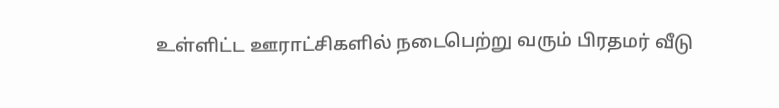உள்ளிட்ட ஊராட்சிகளில் நடைபெற்று வரும் பிரதமர் வீடு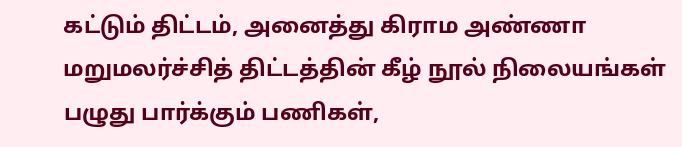கட்டும் திட்டம், அனைத்து கிராம அண்ணா மறுமலர்ச்சித் திட்டத்தின் கீழ் நூல் நிலையங்கள் பழுது பார்க்கும் பணிகள்,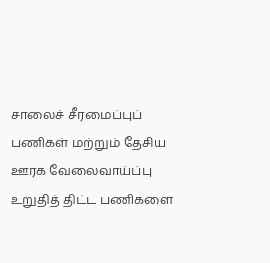சாலைச் சீரமைப்புப் பணிகள் மற்றும் தேசிய ஊரக வேலைவாய்ப்பு உறுதித் திட்ட பணிகளை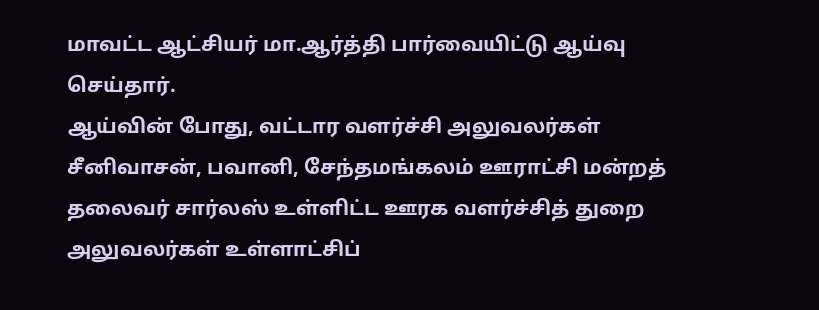மாவட்ட ஆட்சியர் மா.ஆர்த்தி பார்வையிட்டு ஆய்வு செய்தார்.
ஆய்வின் போது, வட்டார வளர்ச்சி அலுவலர்கள் சீனிவாசன், பவானி, சேந்தமங்கலம் ஊராட்சி மன்றத் தலைவர் சார்லஸ் உள்ளிட்ட ஊரக வளர்ச்சித் துறை அலுவலர்கள் உள்ளாட்சிப்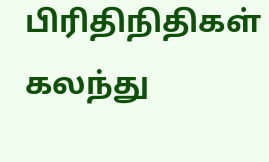பிரிதிநிதிகள் கலந்து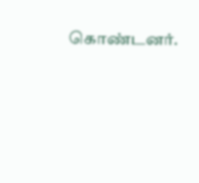கொண்டனர்.